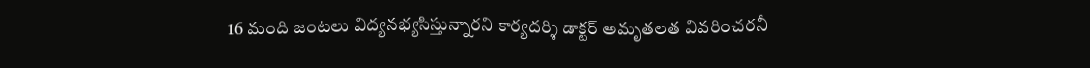16 మంది జంటలు విద్యనభ్యసిస్తున్నారని కార్యదర్శి డాక్టర్ అమృతలత వివరించరనీ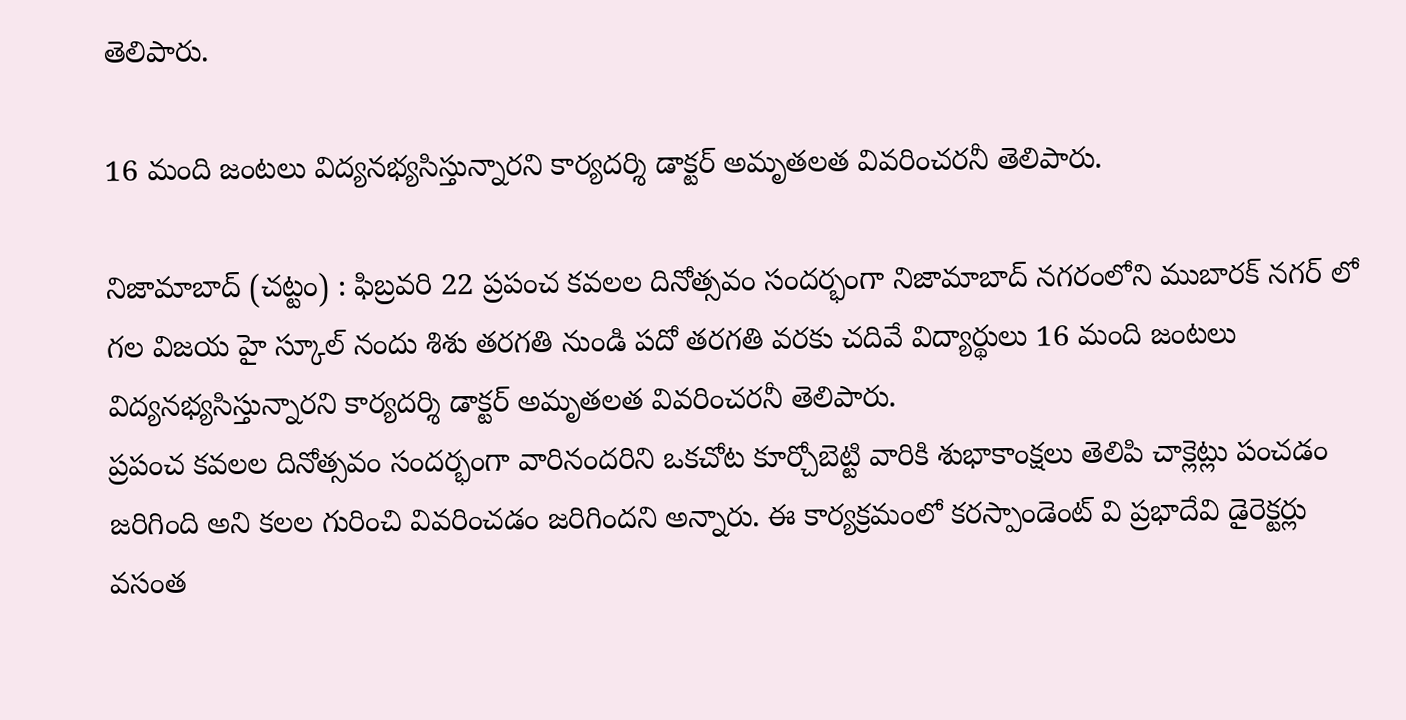తెలిపారు.

16 మంది జంటలు విద్యనభ్యసిస్తున్నారని కార్యదర్శి డాక్టర్ అమృతలత వివరించరనీ తెలిపారు.

నిజామాబాద్ (చట్టం) : ఫిబ్రవరి 22 ప్రపంచ కవలల దినోత్సవం సందర్భంగా నిజామాబాద్ నగరంలోని ముబారక్ నగర్ లో గల విజయ హై స్కూల్ నందు శిశు తరగతి నుండి పదో తరగతి వరకు చదివే విద్యార్థులు 16 మంది జంటలు విద్యనభ్యసిస్తున్నారని కార్యదర్శి డాక్టర్ అమృతలత వివరించరనీ తెలిపారు.
ప్రపంచ కవలల దినోత్సవం సందర్భంగా వారినందరిని ఒకచోట కూర్చోబెట్టి వారికి శుభాకాంక్షలు తెలిపి చాక్లెట్లు పంచడం జరిగింది అని కలల గురించి వివరించడం జరిగిందని అన్నారు. ఈ కార్యక్రమంలో కరస్పాండెంట్ వి ప్రభాదేవి డైరెక్టర్లు వసంత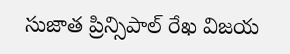సుజాత ప్రిన్సిపాల్ రేఖ విజయ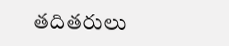తదితరులు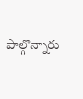పాల్గొన్నారు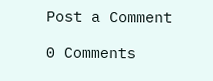Post a Comment

0 Comments